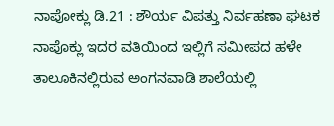ನಾಪೋಕ್ಲು ಡಿ.21 : ಶೌರ್ಯ ವಿಪತ್ತು ನಿರ್ವಹಣಾ ಘಟಕ ನಾಪೊಕ್ಲು ಇದರ ವತಿಯಿಂದ ಇಲ್ಲಿಗೆ ಸಮೀಪದ ಹಳೇ ತಾಲೂಕಿನಲ್ಲಿರುವ ಅಂಗನವಾಡಿ ಶಾಲೆಯಲ್ಲಿ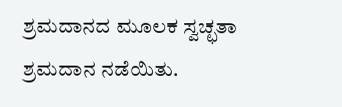ಶ್ರಮದಾನದ ಮೂಲಕ ಸ್ವಚ್ಛತಾ ಶ್ರಮದಾನ ನಡೆಯಿತು.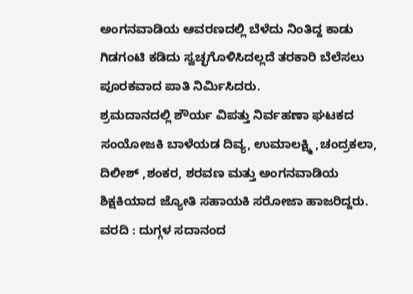ಅಂಗನವಾಡಿಯ ಆವರಣದಲ್ಲಿ ಬೆಳೆದು ನಿಂತಿದ್ದ ಕಾಡು ಗಿಡಗಂಟಿ ಕಡಿದು ಸ್ವಚ್ಛಗೊಳಿಸಿದಲ್ಲದೆ ತರಕಾರಿ ಬೆಲೆಸಲು ಪೂರಕವಾದ ಪಾತಿ ನಿರ್ಮಿಸಿದರು.
ಶ್ರಮದಾನದಲ್ಲಿ ಶೌರ್ಯ ವಿಪತ್ತು ನಿರ್ವಹಣಾ ಘಟಕದ ಸಂಯೋಜಕಿ ಬಾಳೆಯಡ ದಿವ್ಯ, ಉಮಾಲಕ್ಷ್ಮಿ ,ಚಂದ್ರಕಲಾ, ದಿಲೀಶ್ ,ಶಂಕರ, ಶರವಣ ಮತ್ತು ಅಂಗನವಾಡಿಯ ಶಿಕ್ಷಕಿಯಾದ ಜ್ಯೋತಿ ಸಹಾಯಕಿ ಸರೋಜಾ ಹಾಜರಿದ್ದರು.
ವರದಿ : ದುಗ್ಗಳ ಸದಾನಂದ